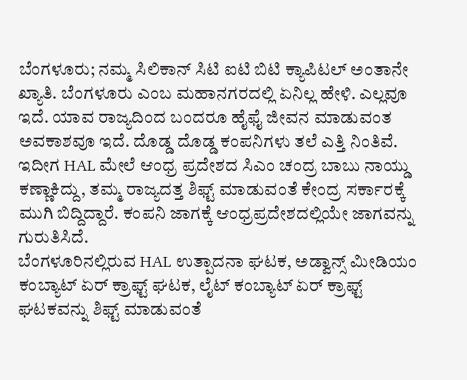ಬೆಂಗಳೂರು; ನಮ್ಮ ಸಿಲಿಕಾನ್ ಸಿಟಿ ಐಟಿ ಬಿಟಿ ಕ್ಯಾಪಿಟಲ್ ಅಂತಾನೇ ಖ್ಯಾತಿ. ಬೆಂಗಳೂರು ಎಂಬ ಮಹಾನಗರದಲ್ಲಿ ಏನಿಲ್ಲ ಹೇಳಿ. ಎಲ್ಲವೂ ಇದೆ. ಯಾವ ರಾಜ್ಯದಿಂದ ಬಂದರೂ ಹೈಫೈ ಜೀವನ ಮಾಡುವಂತ ಅವಕಾಶವೂ ಇದೆ. ದೊಡ್ಡ ದೊಡ್ಡ ಕಂಪನಿಗಳು ತಲೆ ಎತ್ತಿ ನಿಂತಿವೆ. ಇದೀಗ HAL ಮೇಲೆ ಆಂಧ್ರ ಪ್ರದೇಶದ ಸಿಎಂ ಚಂದ್ರ ಬಾಬು ನಾಯ್ಡು ಕಣ್ಣಾಕಿದ್ದು, ತಮ್ಮ ರಾಜ್ಯದತ್ತ ಶಿಫ್ಟ್ ಮಾಡುವಂತೆ ಕೇಂದ್ರ ಸರ್ಕಾರಕ್ಕೆ ಮುಗಿ ಬಿದ್ದಿದ್ದಾರೆ. ಕಂಪನಿ ಜಾಗಕ್ಕೆ ಆಂಧ್ರಪ್ರದೇಶದಲ್ಲಿಯೇ ಜಾಗವನ್ನು ಗುರುತಿಸಿದೆ.
ಬೆಂಗಳೂರಿನಲ್ಲಿರುವ HAL ಉತ್ಪಾದನಾ ಘಟಕ, ಅಡ್ವಾನ್ಸ್ ಮೀಡಿಯಂ ಕಂಬ್ಯಾಟ್ ಏರ್ ಕ್ರಾಫ್ಟ್ ಘಟಕ, ಲೈಟ್ ಕಂಬ್ಯಾಟ್ ಏರ್ ಕ್ರಾಫ್ಟ್ ಘಟಕವನ್ನು ಶಿಫ್ಟ್ ಮಾಡುವಂತೆ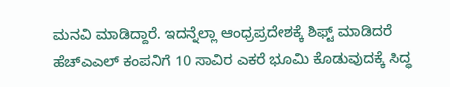ಮನವಿ ಮಾಡಿದ್ದಾರೆ. ಇದನ್ನೆಲ್ಲಾ ಆಂಧ್ರಪ್ರದೇಶಕ್ಕೆ ಶಿಫ್ಟ್ ಮಾಡಿದರೆ ಹೆಚ್ಎಎಲ್ ಕಂಪನಿಗೆ 10 ಸಾವಿರ ಎಕರೆ ಭೂಮಿ ಕೊಡುವುದಕ್ಕೆ ಸಿದ್ಧ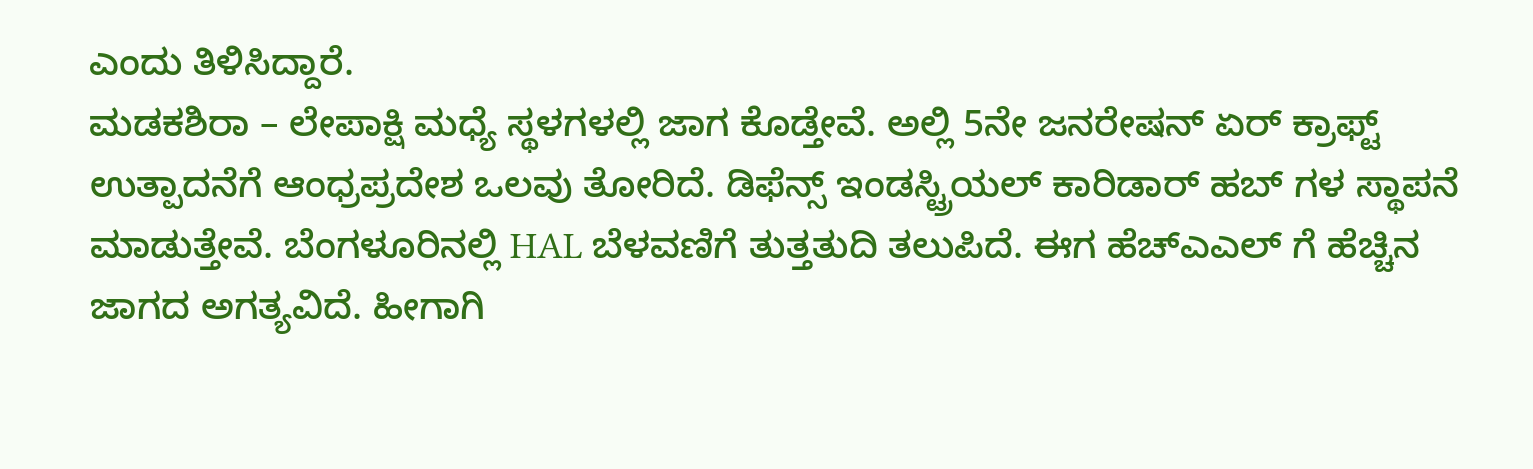ಎಂದು ತಿಳಿಸಿದ್ದಾರೆ.
ಮಡಕಶಿರಾ – ಲೇಪಾಕ್ಷಿ ಮಧ್ಯೆ ಸ್ಥಳಗಳಲ್ಲಿ ಜಾಗ ಕೊಡ್ತೇವೆ. ಅಲ್ಲಿ 5ನೇ ಜನರೇಷನ್ ಏರ್ ಕ್ರಾಫ್ಟ್ ಉತ್ಪಾದನೆಗೆ ಆಂಧ್ರಪ್ರದೇಶ ಒಲವು ತೋರಿದೆ. ಡಿಫೆನ್ಸ್ ಇಂಡಸ್ಟ್ರಿಯಲ್ ಕಾರಿಡಾರ್ ಹಬ್ ಗಳ ಸ್ಥಾಪನೆ ಮಾಡುತ್ತೇವೆ. ಬೆಂಗಳೂರಿನಲ್ಲಿ HAL ಬೆಳವಣಿಗೆ ತುತ್ತತುದಿ ತಲುಪಿದೆ. ಈಗ ಹೆಚ್ಎಎಲ್ ಗೆ ಹೆಚ್ಚಿನ ಜಾಗದ ಅಗತ್ಯವಿದೆ. ಹೀಗಾಗಿ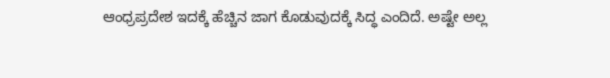ಆಂಧ್ರಪ್ರದೇಶ ಇದಕ್ಕೆ ಹೆಚ್ಚಿನ ಜಾಗ ಕೊಡುವುದಕ್ಕೆ ಸಿದ್ಧ ಎಂದಿದೆ. ಅಷ್ಟೇ ಅಲ್ಲ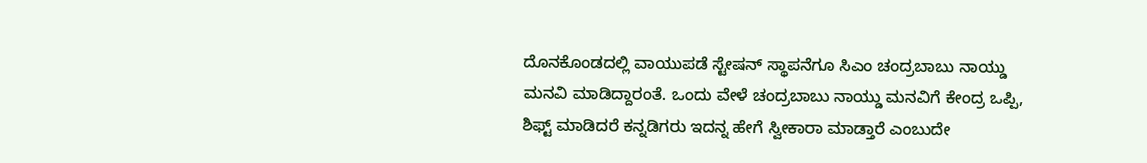ದೊನಕೊಂಡದಲ್ಲಿ ವಾಯುಪಡೆ ಸ್ಟೇಷನ್ ಸ್ಥಾಪನೆಗೂ ಸಿಎಂ ಚಂದ್ರಬಾಬು ನಾಯ್ಡು ಮನವಿ ಮಾಡಿದ್ದಾರಂತೆ. ಒಂದು ವೇಳೆ ಚಂದ್ರಬಾಬು ನಾಯ್ಡು ಮನವಿಗೆ ಕೇಂದ್ರ ಒಪ್ಪಿ, ಶಿಫ್ಟ್ ಮಾಡಿದರೆ ಕನ್ನಡಿಗರು ಇದನ್ನ ಹೇಗೆ ಸ್ವೀಕಾರಾ ಮಾಡ್ತಾರೆ ಎಂಬುದೇ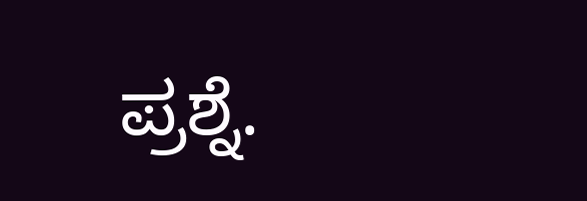ಪ್ರಶ್ನೆ.